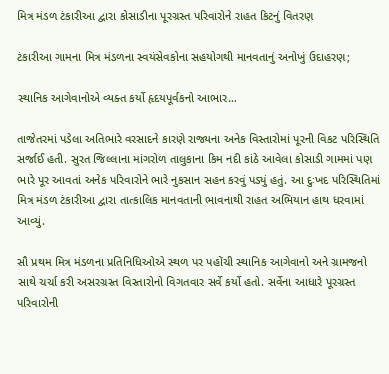મિત્ર મંડળ ટંકારીઆ દ્વારા કોસાડીના પૂરગ્રસ્ત પરિવારોને રાહત કિટનું વિતરણ

ટંકારીઆ ગામના મિત્ર મંડળના સ્વયંસેવકોના સહયોગથી માનવતાનું અનોખું ઉદાહરણ;

સ્થાનિક આગેવાનોએ વ્યક્ત કર્યો હૃદયપૂર્વકનો આભાર…

તાજેતરમાં પડેલા અતિભારે વરસાદને કારણે રાજ્યના અનેક વિસ્તારોમાં પૂરની વિકટ પરિસ્થિતિ સર્જાઈ હતી. સુરત જિલ્લાના માંગરોળ તાલુકાના કિમ નદી કાંઠે આવેલા કોસાડી ગામમાં પણ ભારે પૂર આવતાં અનેક પરિવારોને ભારે નુકસાન સહન કરવું પડ્યું હતું. આ દુઃખદ પરિસ્થિતિમાં મિત્ર મંડળ ટંકારીઆ દ્વારા તાત્કાલિક માનવતાની ભાવનાથી રાહત અભિયાન હાથ ધરવામાં આવ્યું.

સૌ પ્રથમ મિત્ર મંડળના પ્રતિનિધિઓએ સ્થળ પર પહોંચી સ્થાનિક આગેવાનો અને ગ્રામજનો સાથે ચર્ચા કરી અસરગ્રસ્ત વિસ્તારોનો વિગતવાર સર્વે કર્યો હતો. સર્વેના આધારે પૂરગ્રસ્ત પરિવારોની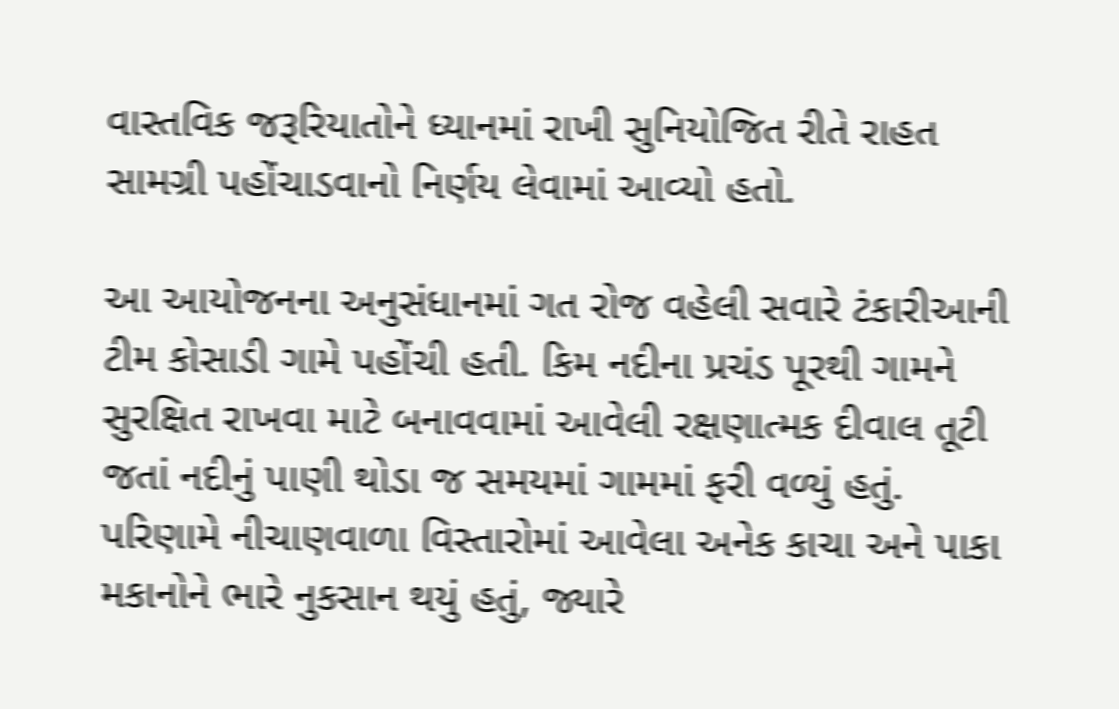વાસ્તવિક જરૂરિયાતોને ધ્યાનમાં રાખી સુનિયોજિત રીતે રાહત સામગ્રી પહોંચાડવાનો નિર્ણય લેવામાં આવ્યો હતો.

આ આયોજનના અનુસંધાનમાં ગત રોજ વહેલી સવારે ટંકારીઆની ટીમ કોસાડી ગામે પહોંચી હતી. કિમ નદીના પ્રચંડ પૂરથી ગામને સુરક્ષિત રાખવા માટે બનાવવામાં આવેલી રક્ષણાત્મક દીવાલ તૂટી જતાં નદીનું પાણી થોડા જ સમયમાં ગામમાં ફરી વળ્યું હતું. પરિણામે નીચાણવાળા વિસ્તારોમાં આવેલા અનેક કાચા અને પાકા મકાનોને ભારે નુકસાન થયું હતું, જ્યારે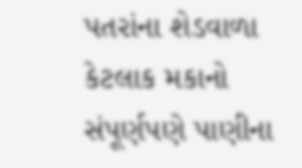પતરાંના શેડવાળા કેટલાક મકાનો સંપૂર્ણપણે પાણીના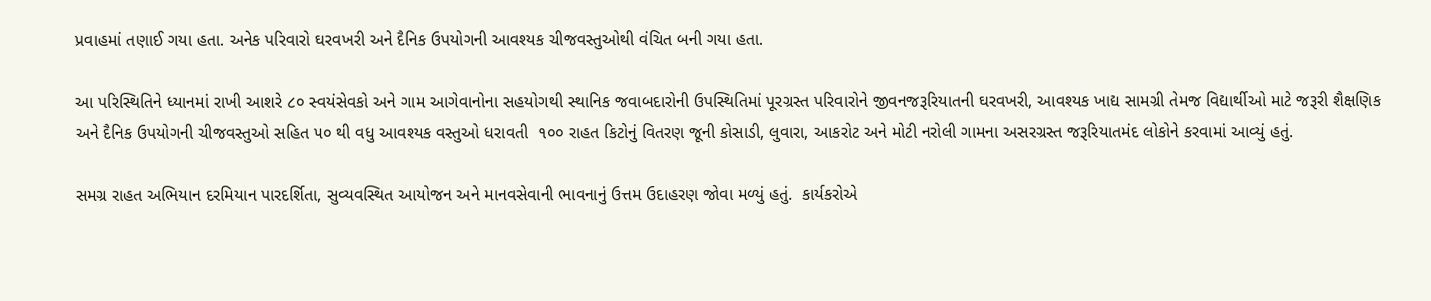પ્રવાહમાં તણાઈ ગયા હતા. અનેક પરિવારો ઘરવખરી અને દૈનિક ઉપયોગની આવશ્યક ચીજવસ્તુઓથી વંચિત બની ગયા હતા.

આ પરિસ્થિતિને ધ્યાનમાં રાખી આશરે ૮૦ સ્વયંસેવકો અને ગામ આગેવાનોના સહયોગથી સ્થાનિક જવાબદારોની ઉપસ્થિતિમાં પૂરગ્રસ્ત પરિવારોને જીવનજરૂરિયાતની ઘરવખરી, આવશ્યક ખાદ્ય સામગ્રી તેમજ વિદ્યાર્થીઓ માટે જરૂરી શૈક્ષણિક અને દૈનિક ઉપયોગની ચીજવસ્તુઓ સહિત ૫૦ થી વધુ આવશ્યક વસ્તુઓ ધરાવતી  ૧૦૦ રાહત કિટોનું વિતરણ જૂની કોસાડી, લુવારા, આકરોટ અને મોટી નરોલી ગામના અસરગ્રસ્ત જરૂરિયાતમંદ લોકોને કરવામાં આવ્યું હતું.

સમગ્ર રાહત અભિયાન દરમિયાન પારદર્શિતા, સુવ્યવસ્થિત આયોજન અને માનવસેવાની ભાવનાનું ઉત્તમ ઉદાહરણ જોવા મળ્યું હતું.  કાર્યકરોએ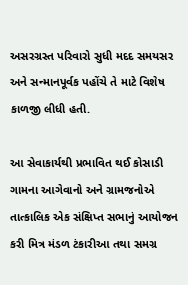અસરગ્રસ્ત પરિવારો સુધી મદદ સમયસર અને સન્માનપૂર્વક પહોંચે તે માટે વિશેષ કાળજી લીધી હતી.

આ સેવાકાર્યથી પ્રભાવિત થઈ કોસાડી ગામના આગેવાનો અને ગ્રામજનોએ તાત્કાલિક એક સંક્ષિપ્ત સભાનું આયોજન કરી મિત્ર મંડળ ટંકારીઆ તથા સમગ્ર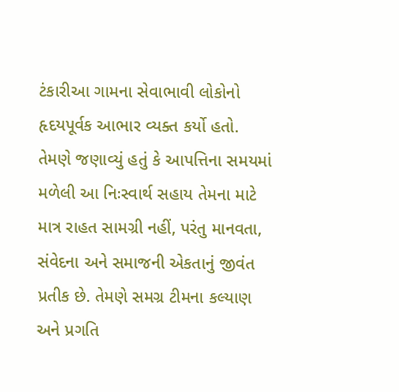ટંકારીઆ ગામના સેવાભાવી લોકોનો હૃદયપૂર્વક આભાર વ્યક્ત કર્યો હતો. તેમણે જણાવ્યું હતું કે આપત્તિના સમયમાં મળેલી આ નિઃસ્વાર્થ સહાય તેમના માટે માત્ર રાહત સામગ્રી નહીં, પરંતુ માનવતા, સંવેદના અને સમાજની એકતાનું જીવંત પ્રતીક છે. તેમણે સમગ્ર ટીમના કલ્યાણ અને પ્રગતિ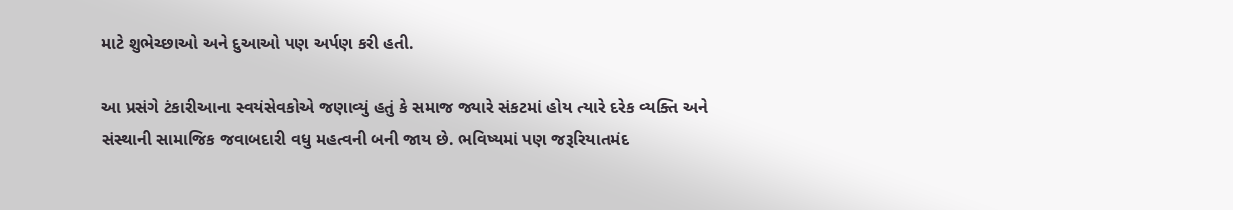માટે શુભેચ્છાઓ અને દુઆઓ પણ અર્પણ કરી હતી.

આ પ્રસંગે ટંકારીઆના સ્વયંસેવકોએ જણાવ્યું હતું કે સમાજ જ્યારે સંકટમાં હોય ત્યારે દરેક વ્યક્તિ અને સંસ્થાની સામાજિક જવાબદારી વધુ મહત્વની બની જાય છે. ભવિષ્યમાં પણ જરૂરિયાતમંદ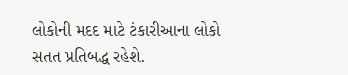લોકોની મદદ માટે ટંકારીઆના લોકો સતત પ્રતિબદ્ધ રહેશે.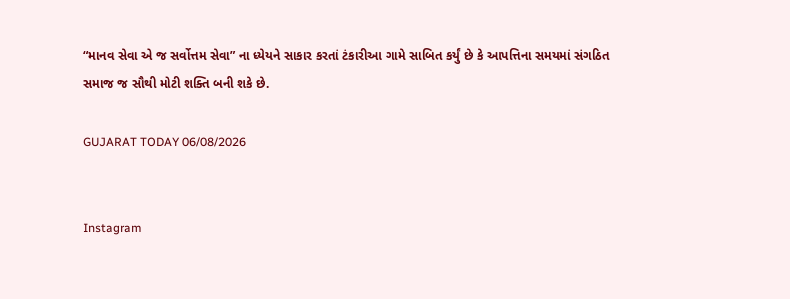“માનવ સેવા એ જ સર્વોત્તમ સેવા” ના ધ્યેયને સાકાર કરતાં ટંકારીઆ ગામે સાબિત કર્યું છે કે આપત્તિના સમયમાં સંગઠિત સમાજ જ સૌથી મોટી શક્તિ બની શકે છે.

GUJARAT TODAY 06/08/2026


Instagram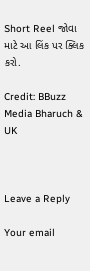Short Reel જોવા માટે આ લિંક પર ક્લિક કરો.

Credit: BBuzz Media Bharuch & UK



Leave a Reply

Your email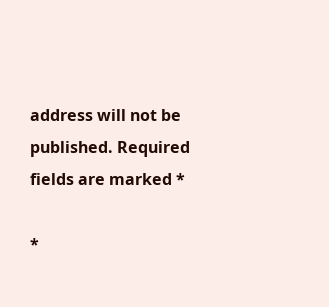address will not be published. Required fields are marked *

*